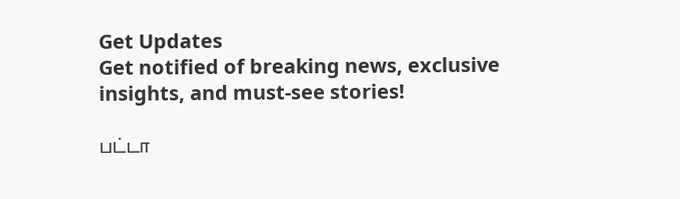Get Updates
Get notified of breaking news, exclusive insights, and must-see stories!

பட்டா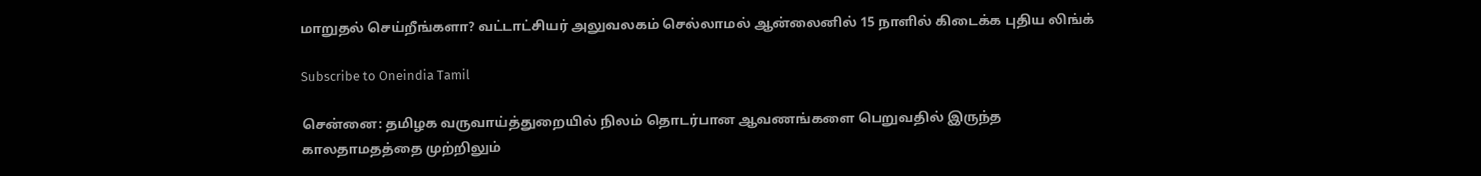மாறுதல் செய்றீங்களா? வட்டாட்சியர் அலுவலகம் செல்லாமல் ஆன்லைனில் 15 நாளில் கிடைக்க புதிய லிங்க்

Subscribe to Oneindia Tamil

சென்னை: தமிழக வருவாய்த்துறையில் நிலம் தொடர்பான ஆவணங்களை பெறுவதில் இருந்த காலதாமதத்தை முற்றிலும்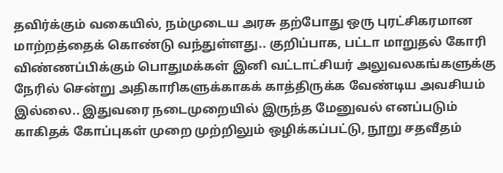தவிர்க்கும் வகையில், நம்முடைய அரசு தற்போது ஒரு புரட்சிகரமான மாற்றத்தைக் கொண்டு வந்துள்ளது.. குறிப்பாக, பட்டா மாறுதல் கோரி விண்ணப்பிக்கும் பொதுமக்கள் இனி வட்டாட்சியர் அலுவலகங்களுக்கு நேரில் சென்று அதிகாரிகளுக்காகக் காத்திருக்க வேண்டிய அவசியம் இல்லை.. இதுவரை நடைமுறையில் இருந்த மேனுவல் எனப்படும் காகிதக் கோப்புகள் முறை முற்றிலும் ஒழிக்கப்பட்டு, நூறு சதவீதம்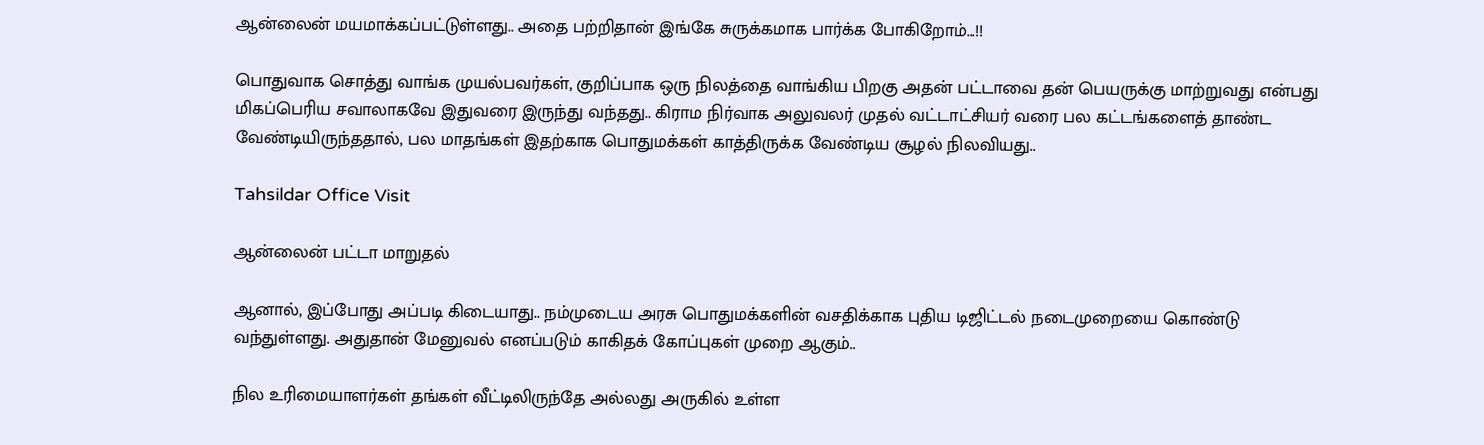ஆன்லைன் மயமாக்கப்பட்டுள்ளது.. அதை பற்றிதான் இங்கே சுருக்கமாக பார்க்க போகிறோம்...!!

பொதுவாக சொத்து வாங்க முயல்பவர்கள், குறிப்பாக ஒரு நிலத்தை வாங்கிய பிறகு அதன் பட்டாவை தன் பெயருக்கு மாற்றுவது என்பது மிகப்பெரிய சவாலாகவே இதுவரை இருந்து வந்தது.. கிராம நிர்வாக அலுவலர் முதல் வட்டாட்சியர் வரை பல கட்டங்களைத் தாண்ட வேண்டியிருந்ததால், பல மாதங்கள் இதற்காக பொதுமக்கள் காத்திருக்க வேண்டிய சூழல் நிலவியது..

Tahsildar Office Visit

ஆன்லைன் பட்டா மாறுதல்

ஆனால், இப்போது அப்படி கிடையாது.. நம்முடைய அரசு பொதுமக்களின் வசதிக்காக புதிய டிஜிட்டல் நடைமுறையை கொண்டு வந்துள்ளது. அதுதான் மேனுவல் எனப்படும் காகிதக் கோப்புகள் முறை ஆகும்..

நில உரிமையாளர்கள் தங்கள் வீட்டிலிருந்தே அல்லது அருகில் உள்ள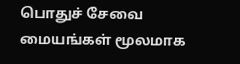பொதுச் சேவை மையங்கள் மூலமாக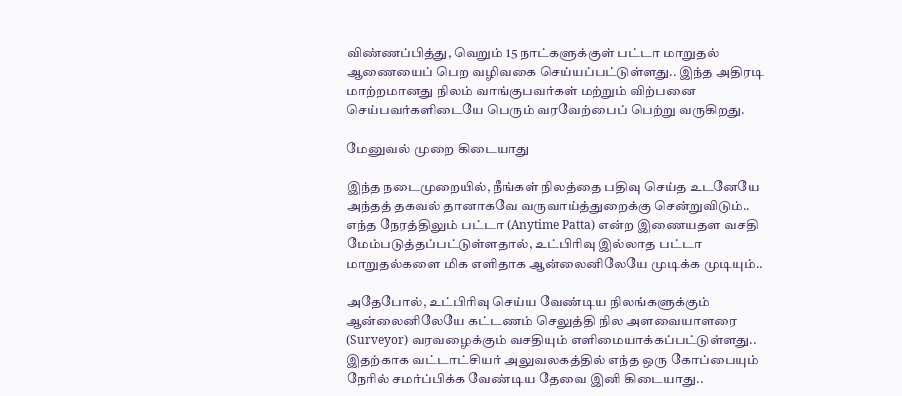விண்ணப்பித்து, வெறும் 15 நாட்களுக்குள் பட்டா மாறுதல் ஆணையைப் பெற வழிவகை செய்யப்பட்டுள்ளது.. இந்த அதிரடி மாற்றமானது நிலம் வாங்குபவர்கள் மற்றும் விற்பனை செய்பவர்களிடையே பெரும் வரவேற்பைப் பெற்று வருகிறது.

மேனுவல் முறை கிடையாது

இந்த நடைமுறையில், நீங்கள் நிலத்தை பதிவு செய்த உடனேயே அந்தத் தகவல் தானாகவே வருவாய்த்துறைக்கு சென்றுவிடும்.. எந்த நேரத்திலும் பட்டா (Anytime Patta) என்ற இணையதள வசதி மேம்படுத்தப்பட்டுள்ளதால், உட்பிரிவு இல்லாத பட்டா மாறுதல்களை மிக எளிதாக ஆன்லைனிலேயே முடிக்க முடியும்..

அதேபோல், உட்பிரிவு செய்ய வேண்டிய நிலங்களுக்கும் ஆன்லைனிலேயே கட்டணம் செலுத்தி நில அளவையாளரை (Surveyor) வரவழைக்கும் வசதியும் எளிமையாக்கப்பட்டுள்ளது.. இதற்காக வட்டாட்சியர் அலுவலகத்தில் எந்த ஒரு கோப்பையும் நேரில் சமர்ப்பிக்க வேண்டிய தேவை இனி கிடையாது..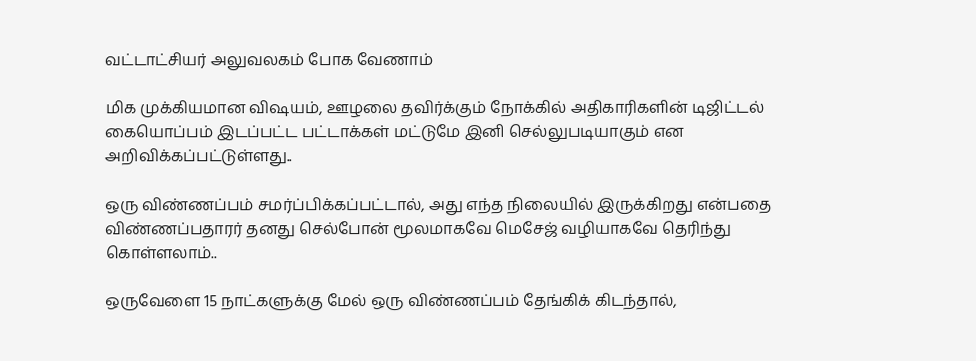வட்டாட்சியர் அலுவலகம் போக வேணாம்

மிக முக்கியமான விஷயம், ஊழலை தவிர்க்கும் நோக்கில் அதிகாரிகளின் டிஜிட்டல் கையொப்பம் இடப்பட்ட பட்டாக்கள் மட்டுமே இனி செல்லுபடியாகும் என அறிவிக்கப்பட்டுள்ளது..

ஒரு விண்ணப்பம் சமர்ப்பிக்கப்பட்டால், அது எந்த நிலையில் இருக்கிறது என்பதை விண்ணப்பதாரர் தனது செல்போன் மூலமாகவே மெசேஜ் வழியாகவே தெரிந்து கொள்ளலாம்..

ஒருவேளை 15 நாட்களுக்கு மேல் ஒரு விண்ணப்பம் தேங்கிக் கிடந்தால்,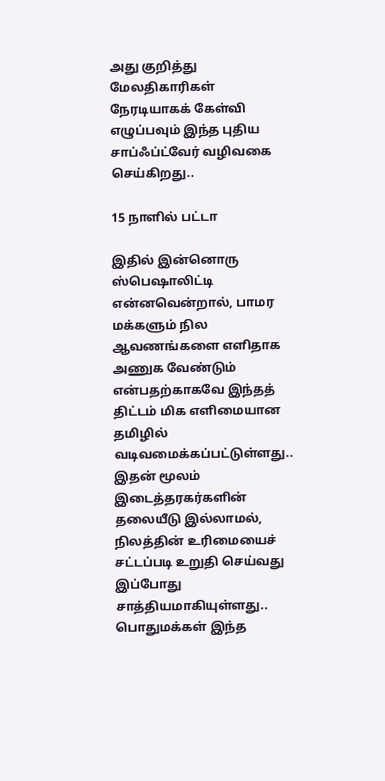அது குறித்து மேலதிகாரிகள் நேரடியாகக் கேள்வி எழுப்பவும் இந்த புதிய சாப்ஃப்ட்வேர் வழிவகை செய்கிறது..

15 நாளில் பட்டா

இதில் இன்னொரு ஸ்பெஷாலிட்டி என்னவென்றால், பாமர மக்களும் நில ஆவணங்களை எளிதாக அணுக வேண்டும் என்பதற்காகவே இந்தத் திட்டம் மிக எளிமையான தமிழில் வடிவமைக்கப்பட்டுள்ளது.. இதன் மூலம் இடைத்தரகர்களின் தலையீடு இல்லாமல், நிலத்தின் உரிமையைச் சட்டப்படி உறுதி செய்வது இப்போது சாத்தியமாகியுள்ளது.. பொதுமக்கள் இந்த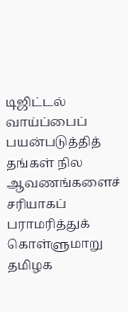டிஜிட்டல் வாய்ப்பைப் பயன்படுத்தித் தங்கள் நில ஆவணங்களைச் சரியாகப் பராமரித்துக் கொள்ளுமாறு தமிழக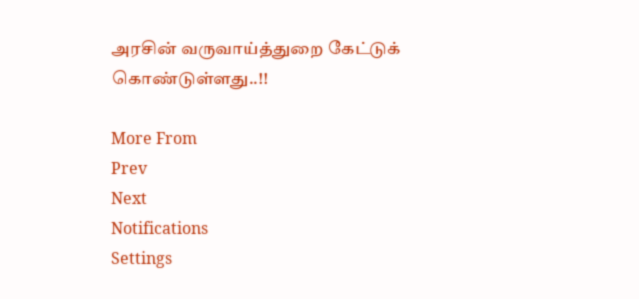அரசின் வருவாய்த்துறை கேட்டுக் கொண்டுள்ளது..!!

More From
Prev
Next
Notifications
Settings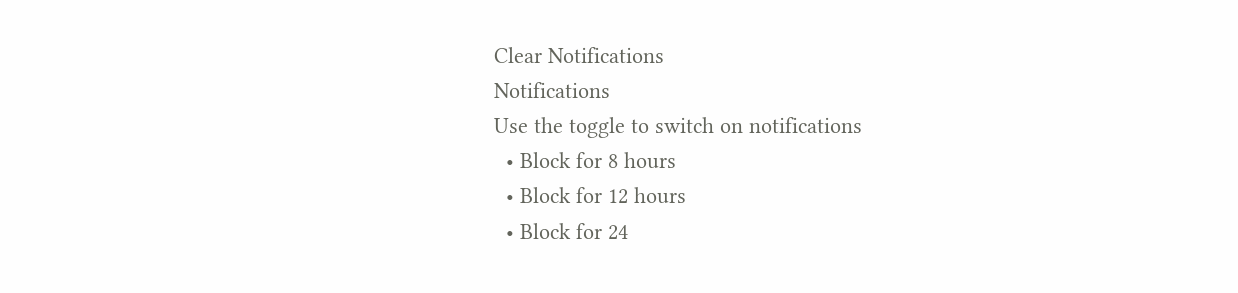Clear Notifications
Notifications
Use the toggle to switch on notifications
  • Block for 8 hours
  • Block for 12 hours
  • Block for 24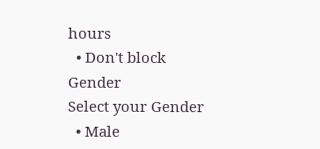hours
  • Don't block
Gender
Select your Gender
  • Male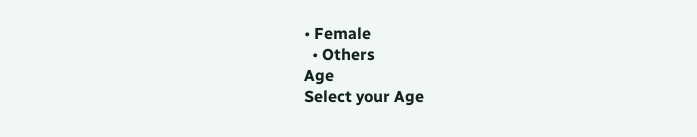• Female
  • Others
Age
Select your Age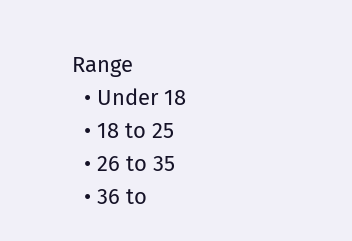Range
  • Under 18
  • 18 to 25
  • 26 to 35
  • 36 to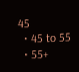45
  • 45 to 55
  • 55+